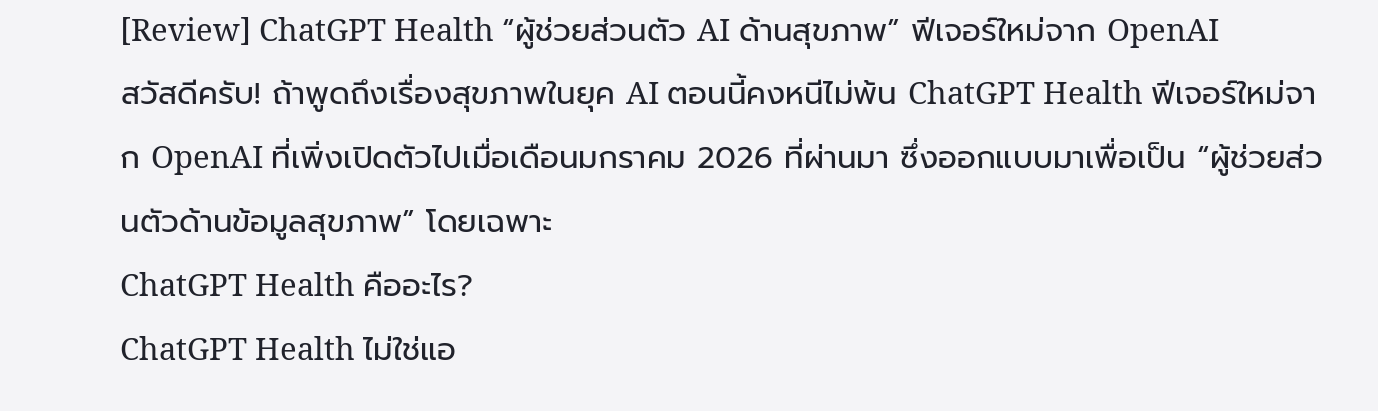[Review] ChatGPT Health “ผู้ช่วยส่วนตัว AI ด้านสุขภาพ” ฟีเจอร์ใหม่จาก OpenAI
สวัสดีครับ! ถ้าพูดถึงเรื่องสุขภาพในยุค AI ตอนนี้คงหนีไม่พ้น ChatGPT Health ฟีเจอร์ใหม่จาก OpenAI ที่เพิ่งเปิดตัวไปเมื่อเดือนมกราคม 2026 ที่ผ่านมา ซึ่งออกแบบมาเพื่อเป็น “ผู้ช่วยส่วนตัวด้านข้อมูลสุขภาพ” โดยเฉพาะ
ChatGPT Health คืออะไร?
ChatGPT Health ไม่ใช่แอ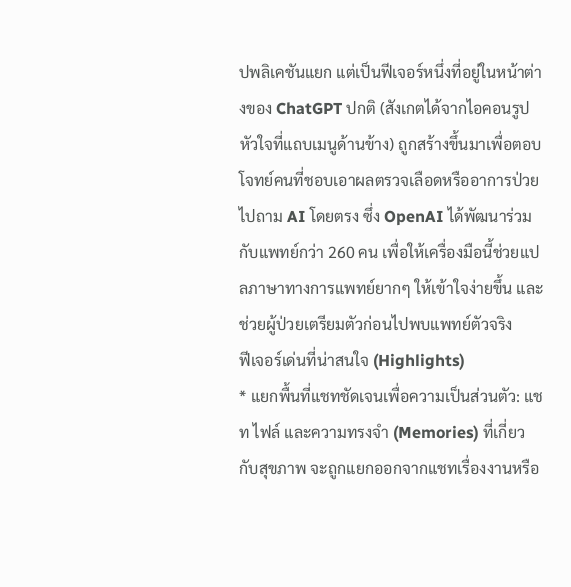ปพลิเคชันแยก แต่เป็นฟีเจอร์หนึ่งที่อยู่ในหน้าต่างของ ChatGPT ปกติ (สังเกตได้จากไอคอนรูปหัวใจที่แถบเมนูด้านข้าง) ถูกสร้างขึ้นมาเพื่อตอบโจทย์คนที่ชอบเอาผลตรวจเลือดหรืออาการป่วยไปถาม AI โดยตรง ซึ่ง OpenAI ได้พัฒนาร่วมกับแพทย์กว่า 260 คน เพื่อให้เครื่องมือนี้ช่วยแปลภาษาทางการแพทย์ยากๆ ให้เข้าใจง่ายขึ้น และช่วยผู้ป่วยเตรียมตัวก่อนไปพบแพทย์ตัวจริง
ฟีเจอร์เด่นที่น่าสนใจ (Highlights)
* แยกพื้นที่แชทชัดเจนเพื่อความเป็นส่วนตัว: แชท ไฟล์ และความทรงจำ (Memories) ที่เกี่ยวกับสุขภาพ จะถูกแยกออกจากแชทเรื่องงานหรือ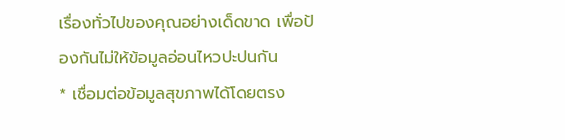เรื่องทั่วไปของคุณอย่างเด็ดขาด เพื่อป้องกันไม่ให้ข้อมูลอ่อนไหวปะปนกัน
* เชื่อมต่อข้อมูลสุขภาพได้โดยตรง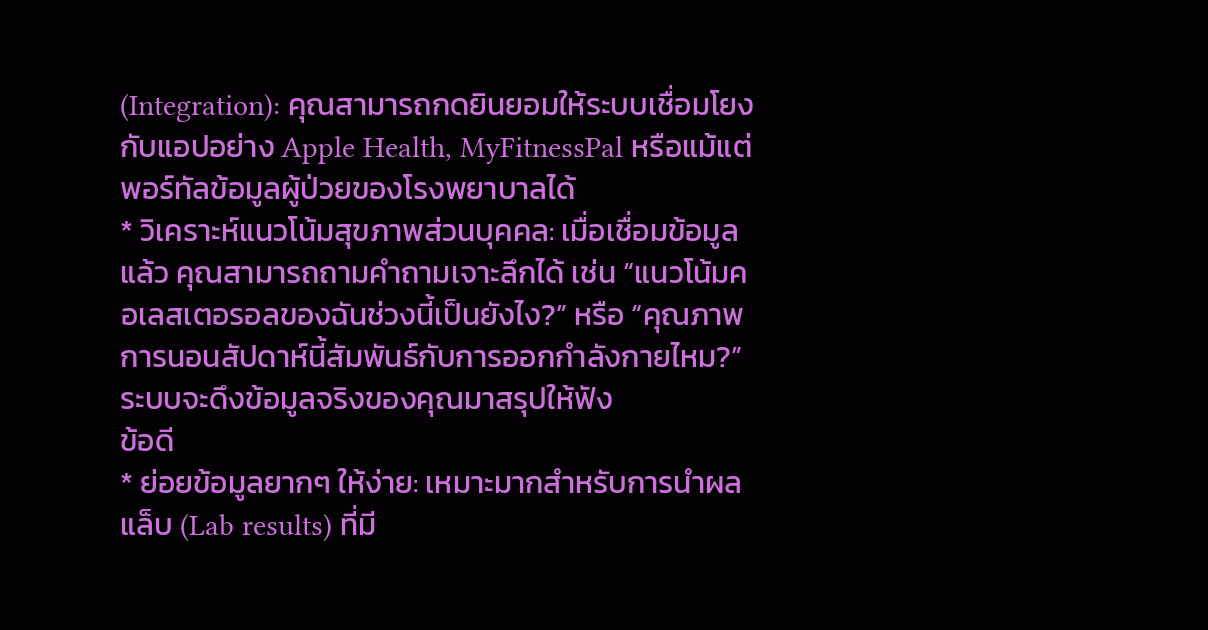(Integration): คุณสามารถกดยินยอมให้ระบบเชื่อมโยงกับแอปอย่าง Apple Health, MyFitnessPal หรือแม้แต่พอร์ทัลข้อมูลผู้ป่วยของโรงพยาบาลได้
* วิเคราะห์แนวโน้มสุขภาพส่วนบุคคล: เมื่อเชื่อมข้อมูลแล้ว คุณสามารถถามคำถามเจาะลึกได้ เช่น “แนวโน้มคอเลสเตอรอลของฉันช่วงนี้เป็นยังไง?” หรือ “คุณภาพการนอนสัปดาห์นี้สัมพันธ์กับการออกกำลังกายไหม?” ระบบจะดึงข้อมูลจริงของคุณมาสรุปให้ฟัง
ข้อดี
* ย่อยข้อมูลยากๆ ให้ง่าย: เหมาะมากสำหรับการนำผลแล็บ (Lab results) ที่มี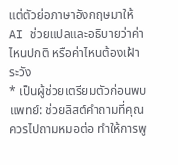แต่ตัวย่อภาษาอังกฤษมาให้ AI ช่วยแปลและอธิบายว่าค่าไหนปกติ หรือค่าไหนต้องเฝ้าระวัง
* เป็นผู้ช่วยเตรียมตัวก่อนพบแพทย์: ช่วยลิสต์คำถามที่คุณควรไปถามหมอต่อ ทำให้การพู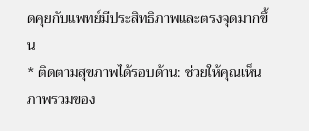ดคุยกับแพทย์มีประสิทธิภาพและตรงจุดมากขึ้น
* ติดตามสุขภาพได้รอบด้าน: ช่วยให้คุณเห็นภาพรวมของ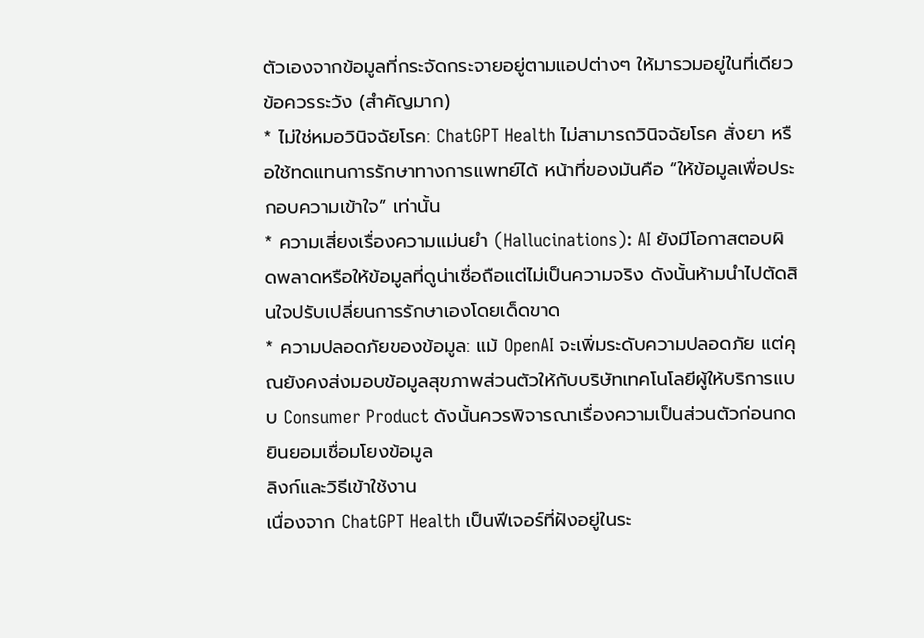ตัวเองจากข้อมูลที่กระจัดกระจายอยู่ตามแอปต่างๆ ให้มารวมอยู่ในที่เดียว
ข้อควรระวัง (สำคัญมาก)
* ไม่ใช่หมอวินิจฉัยโรค: ChatGPT Health ไม่สามารถวินิจฉัยโรค สั่งยา หรือใช้ทดแทนการรักษาทางการแพทย์ได้ หน้าที่ของมันคือ “ให้ข้อมูลเพื่อประกอบความเข้าใจ” เท่านั้น
* ความเสี่ยงเรื่องความแม่นยำ (Hallucinations): AI ยังมีโอกาสตอบผิดพลาดหรือให้ข้อมูลที่ดูน่าเชื่อถือแต่ไม่เป็นความจริง ดังนั้นห้ามนำไปตัดสินใจปรับเปลี่ยนการรักษาเองโดยเด็ดขาด
* ความปลอดภัยของข้อมูล: แม้ OpenAI จะเพิ่มระดับความปลอดภัย แต่คุณยังคงส่งมอบข้อมูลสุขภาพส่วนตัวให้กับบริษัทเทคโนโลยีผู้ให้บริการแบบ Consumer Product ดังนั้นควรพิจารณาเรื่องความเป็นส่วนตัวก่อนกดยินยอมเชื่อมโยงข้อมูล
ลิงก์และวิธีเข้าใช้งาน
เนื่องจาก ChatGPT Health เป็นฟีเจอร์ที่ฝังอยู่ในระ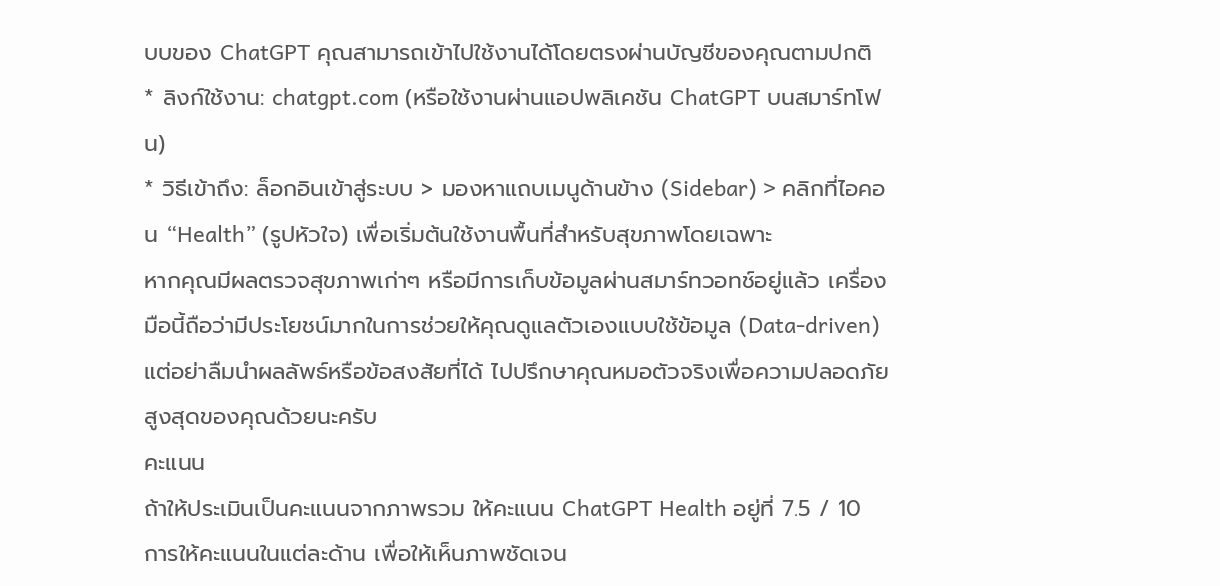บบของ ChatGPT คุณสามารถเข้าไปใช้งานได้โดยตรงผ่านบัญชีของคุณตามปกติ
* ลิงก์ใช้งาน: chatgpt.com (หรือใช้งานผ่านแอปพลิเคชัน ChatGPT บนสมาร์ทโฟน)
* วิธีเข้าถึง: ล็อกอินเข้าสู่ระบบ > มองหาแถบเมนูด้านข้าง (Sidebar) > คลิกที่ไอคอน “Health” (รูปหัวใจ) เพื่อเริ่มต้นใช้งานพื้นที่สำหรับสุขภาพโดยเฉพาะ
หากคุณมีผลตรวจสุขภาพเก่าๆ หรือมีการเก็บข้อมูลผ่านสมาร์ทวอทช์อยู่แล้ว เครื่องมือนี้ถือว่ามีประโยชน์มากในการช่วยให้คุณดูแลตัวเองแบบใช้ข้อมูล (Data-driven) แต่อย่าลืมนำผลลัพธ์หรือข้อสงสัยที่ได้ ไปปรึกษาคุณหมอตัวจริงเพื่อความปลอดภัยสูงสุดของคุณด้วยนะครับ
คะแนน
ถ้าให้ประเมินเป็นคะแนนจากภาพรวม ให้คะแนน ChatGPT Health อยู่ที่ 7.5 / 10
การให้คะแนนในแต่ละด้าน เพื่อให้เห็นภาพชัดเจน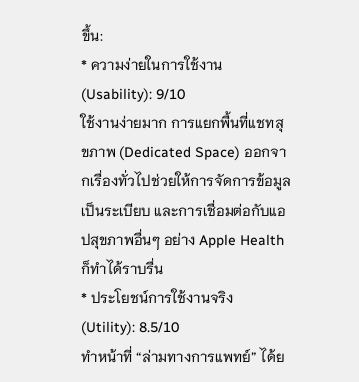ขึ้น:
* ความง่ายในการใช้งาน (Usability): 9/10
ใช้งานง่ายมาก การแยกพื้นที่แชทสุขภาพ (Dedicated Space) ออกจากเรื่องทั่วไปช่วยให้การจัดการข้อมูลเป็นระเบียบ และการเชื่อมต่อกับแอปสุขภาพอื่นๆ อย่าง Apple Health ก็ทำได้ราบรื่น
* ประโยชน์การใช้งานจริง (Utility): 8.5/10
ทำหน้าที่ “ล่ามทางการแพทย์” ได้ย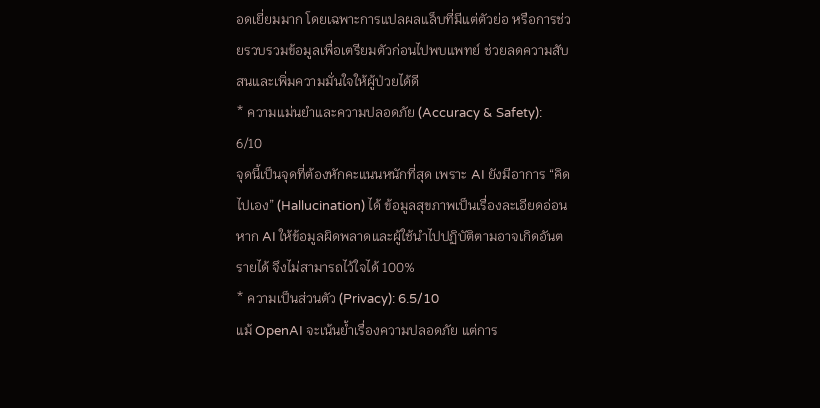อดเยี่ยมมาก โดยเฉพาะการแปลผลแล็บที่มีแต่ตัวย่อ หรือการช่วยรวบรวมข้อมูลเพื่อเตรียมตัวก่อนไปพบแพทย์ ช่วยลดความสับสนและเพิ่มความมั่นใจให้ผู้ป่วยได้ดี
* ความแม่นยำและความปลอดภัย (Accuracy & Safety): 6/10
จุดนี้เป็นจุดที่ต้องหักคะแนนหนักที่สุด เพราะ AI ยังมีอาการ “คิดไปเอง” (Hallucination) ได้ ข้อมูลสุขภาพเป็นเรื่องละเอียดอ่อน หาก AI ให้ข้อมูลผิดพลาดและผู้ใช้นำไปปฏิบัติตามอาจเกิดอันตรายได้ จึงไม่สามารถไว้ใจได้ 100%
* ความเป็นส่วนตัว (Privacy): 6.5/10
แม้ OpenAI จะเน้นย้ำเรื่องความปลอดภัย แต่การ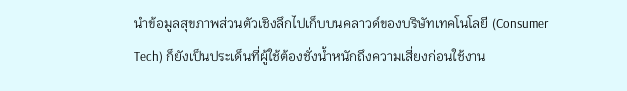นำข้อมูลสุขภาพส่วนตัวเชิงลึกไปเก็บบนคลาวด์ของบริษัทเทคโนโลยี (Consumer Tech) ก็ยังเป็นประเด็นที่ผู้ใช้ต้องชั่งน้ำหนักถึงความเสี่ยงก่อนใช้งาน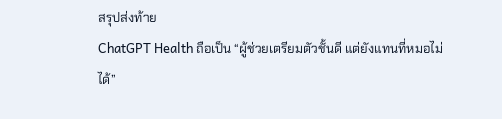สรุปส่งท้าย
ChatGPT Health ถือเป็น “ผู้ช่วยเตรียมตัวชั้นดี แต่ยังแทนที่หมอไม่ได้”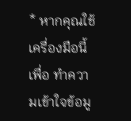* หากคุณใช้เครื่องมือนี้เพื่อ ทำความเข้าใจข้อมู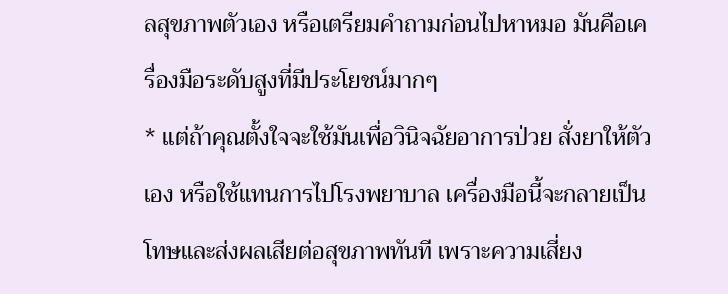ลสุขภาพตัวเอง หรือเตรียมคำถามก่อนไปหาหมอ มันคือเครื่องมือระดับสูงที่มีประโยชน์มากๆ
* แต่ถ้าคุณตั้งใจจะใช้มันเพื่อวินิจฉัยอาการป่วย สั่งยาให้ตัวเอง หรือใช้แทนการไปโรงพยาบาล เครื่องมือนี้จะกลายเป็นโทษและส่งผลเสียต่อสุขภาพทันที เพราะความเสี่ยง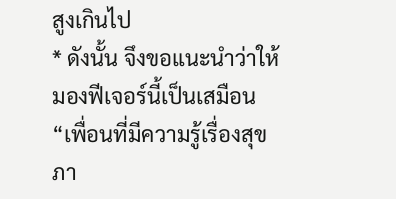สูงเกินไป
* ดังนั้น จึงขอแนะนำว่าให้มองฟีเจอร์นี้เป็นเสมือน “เพื่อนที่มีความรู้เรื่องสุขภา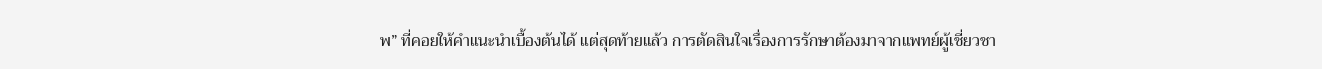พ” ที่คอยให้คำแนะนำเบื้องต้นได้ แต่สุดท้ายแล้ว การตัดสินใจเรื่องการรักษาต้องมาจากแพทย์ผู้เชี่ยวชา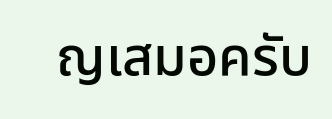ญเสมอครับ